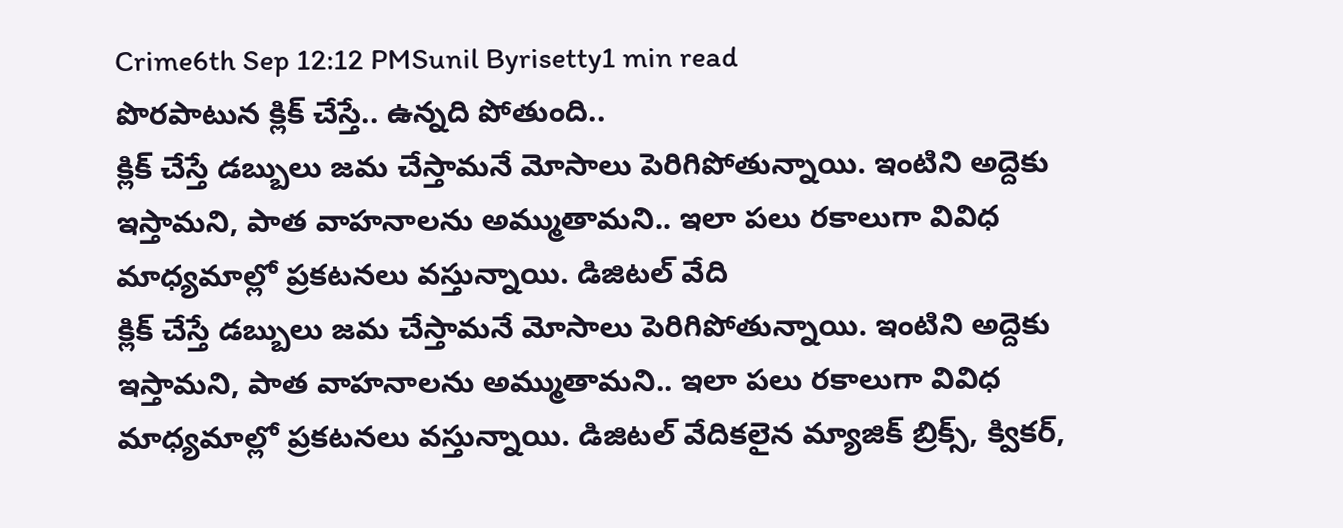Crime6th Sep 12:12 PMSunil Byrisetty1 min read
పొరపాటున క్లిక్ చేస్తే.. ఉన్నది పోతుంది..
క్లిక్ చేస్తే డబ్బులు జమ చేస్తామనే మోసాలు పెరిగిపోతున్నాయి. ఇంటిని అద్దెకు ఇస్తామని, పాత వాహనాలను అమ్ముతామని.. ఇలా పలు రకాలుగా వివిధ మాధ్యమాల్లో ప్రకటనలు వస్తున్నాయి. డిజిటల్ వేది
క్లిక్ చేస్తే డబ్బులు జమ చేస్తామనే మోసాలు పెరిగిపోతున్నాయి. ఇంటిని అద్దెకు ఇస్తామని, పాత వాహనాలను అమ్ముతామని.. ఇలా పలు రకాలుగా వివిధ మాధ్యమాల్లో ప్రకటనలు వస్తున్నాయి. డిజిటల్ వేదికలైన మ్యాజిక్ బ్రిక్స్, క్వికర్,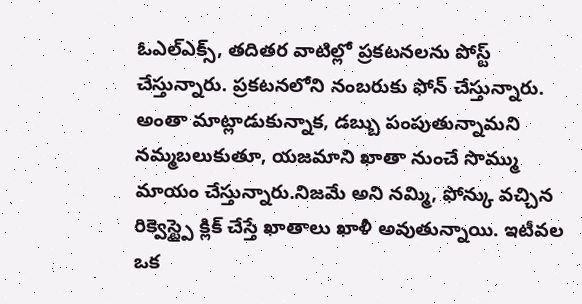ఓఎల్ఎక్స్, తదితర వాటిల్లో ప్రకటనలను పోస్ట్ చేస్తున్నారు. ప్రకటనలోని నంబరుకు ఫోన్ చేస్తున్నారు. అంతా మాట్లాడుకున్నాక, డబ్బు పంపుతున్నామని నమ్మబలుకుతూ, యజమాని ఖాతా నుంచే సొమ్ము మాయం చేస్తున్నారు.నిజమే అని నమ్మి, ఫోన్కు వచ్చిన రిక్వెస్ట్పై క్లిక్ చేస్తే ఖాతాలు ఖాళీ అవుతున్నాయి. ఇటీవల ఒక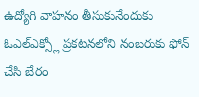ఉద్యోగి వాహనం తీసుకునేందుకు ఓఎల్ఎక్స్లో ప్రకటనలోని నంబరుకు ఫోన్ చేసి బేరం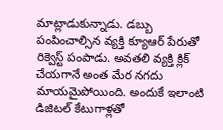మాట్లాడుకున్నాడు. డబ్బు పంపించాల్సిన వ్యక్తి క్యూఆర్ పేరుతో రిక్వెస్ట్ పంపాడు. అవతలి వ్యక్తి క్లిక్ చేయగానే అంత మేర నగదు మాయమైపోయింది. అందుకే ఇలాంటి డిజిటల్ కేటుగాళ్లతో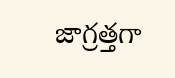జాగ్రత్తగా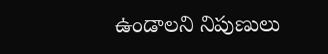ఉండాలని నిపుణులు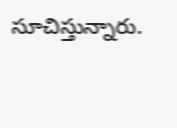సూచిస్తున్నారు.